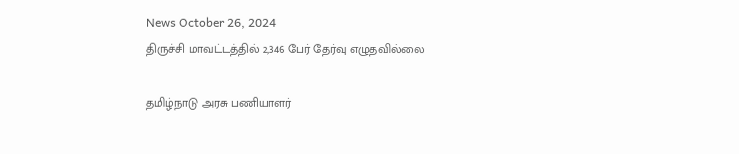News October 26, 2024
திருச்சி மாவட்டத்தில் 2,346 பேர் தேர்வு எழுதவில்லை

தமிழ்நாடு அரசு பணியாளர்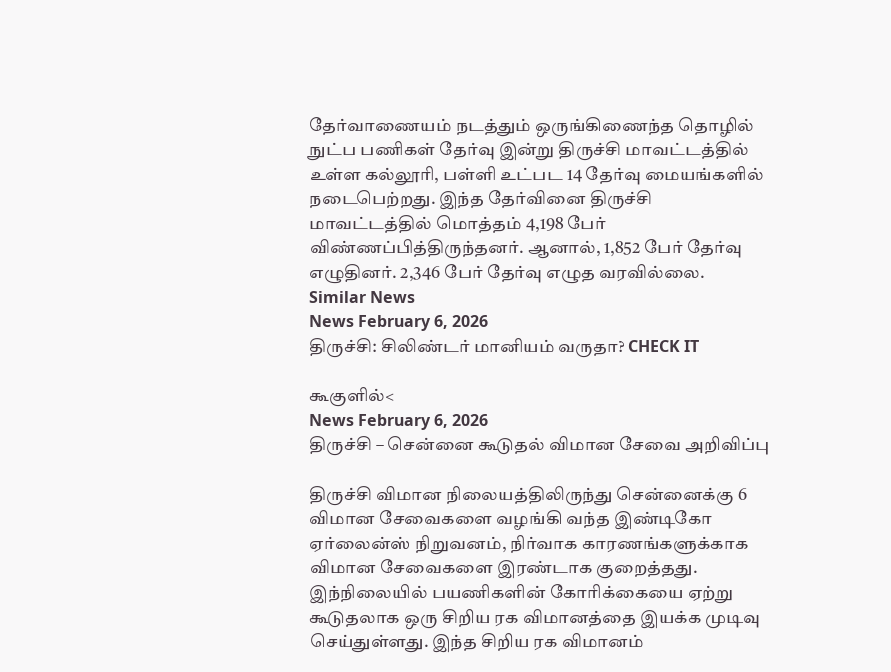தேர்வாணையம் நடத்தும் ஒருங்கிணைந்த தொழில் நுட்ப பணிகள் தேர்வு இன்று திருச்சி மாவட்டத்தில் உள்ள கல்லூரி, பள்ளி உட்பட 14 தேர்வு மையங்களில் நடைபெற்றது. இந்த தேர்வினை திருச்சி மாவட்டத்தில் மொத்தம் 4,198 பேர் விண்ணப்பித்திருந்தனர். ஆனால், 1,852 பேர் தேர்வு எழுதினர். 2,346 பேர் தேர்வு எழுத வரவில்லை.
Similar News
News February 6, 2026
திருச்சி: சிலிண்டர் மானியம் வருதா? CHECK IT

கூகுளில்<
News February 6, 2026
திருச்சி – சென்னை கூடுதல் விமான சேவை அறிவிப்பு

திருச்சி விமான நிலையத்திலிருந்து சென்னைக்கு 6 விமான சேவைகளை வழங்கி வந்த இண்டிகோ ஏர்லைன்ஸ் நிறுவனம், நிர்வாக காரணங்களுக்காக விமான சேவைகளை இரண்டாக குறைத்தது. இந்நிலையில் பயணிகளின் கோரிக்கையை ஏற்று கூடுதலாக ஒரு சிறிய ரக விமானத்தை இயக்க முடிவு செய்துள்ளது. இந்த சிறிய ரக விமானம்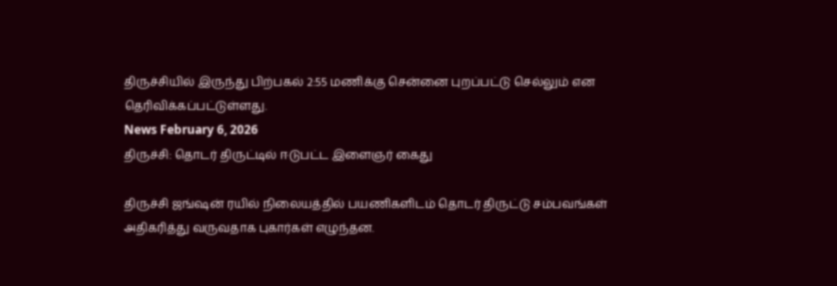திருச்சியில் இருந்து பிற்பகல் 2:55 மணிக்கு சென்னை புறப்பட்டு செல்லும் என தெரிவிக்கப்பட்டுள்ளது.
News February 6, 2026
திருச்சி: தொடர் திருட்டில் ஈடுபட்ட இளைஞர் கைது

திருச்சி ஜங்ஷன் ரயில் நிலையத்தில் பயணிகளிடம் தொடர் திருட்டு சம்பவங்கள் அதிகரித்து வருவதாக புகார்கள் எழுந்தன.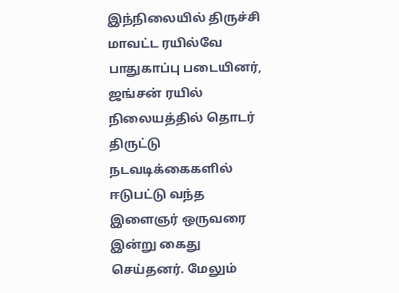இந்நிலையில் திருச்சி மாவட்ட ரயில்வே பாதுகாப்பு படையினர், ஜங்சன் ரயில் நிலையத்தில் தொடர் திருட்டு நடவடிக்கைகளில் ஈடுபட்டு வந்த இளைஞர் ஒருவரை இன்று கைது செய்தனர். மேலும்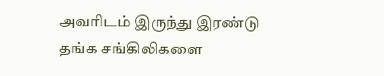அவரிடம் இருந்து இரண்டு தங்க சங்கிலிகளை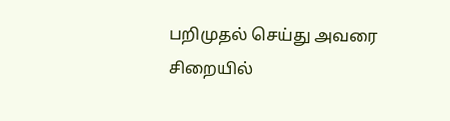பறிமுதல் செய்து அவரை சிறையில்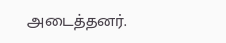அடைத்தனர்.